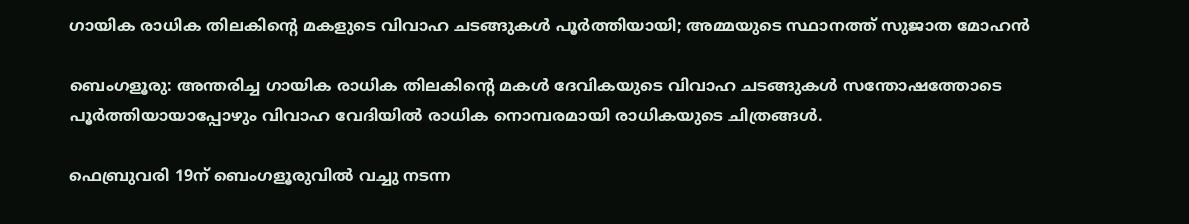ഗായിക രാധിക തിലകിന്റെ മകളുടെ വിവാഹ ചടങ്ങുകൾ പൂർത്തിയായി; അമ്മയുടെ സ്ഥാനത്ത് സുജാത മോഹൻ

ബെംഗളൂരു: അന്തരിച്ച ഗായിക രാധിക തിലകിന്റെ മകൾ ദേവികയുടെ വിവാഹ ചടങ്ങുകൾ സന്തോഷത്തോടെ പൂർത്തിയായാപ്പോഴും വിവാഹ വേദിയിൽ രാധിക നൊമ്പരമായി രാധികയുടെ ചിത്രങ്ങൾ.

ഫെബ്രുവരി 19ന് ബെംഗളൂരുവിൽ വച്ചു നടന്ന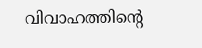വിവാഹത്തിന്റെ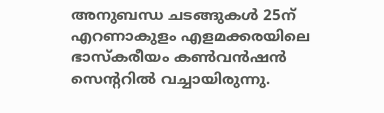അനുബന്ധ ചടങ്ങുകൾ 25ന് എറണാകുളം എളമക്കരയിലെ ഭാസ്കരീയം കൺവൻഷൻ സെന്ററിൽ വച്ചായിരുന്നു.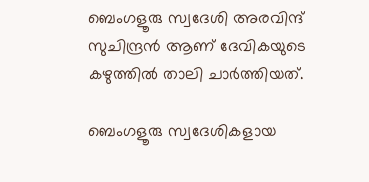ബെംഗളൂരു സ്വദേശി അരവിന്ദ് സുചിന്ദ്രൻ ആണ് ദേവികയുടെ കഴുത്തിൽ താലി ചാർത്തിയത്.

ബെംഗളൂരു സ്വദേശികളായ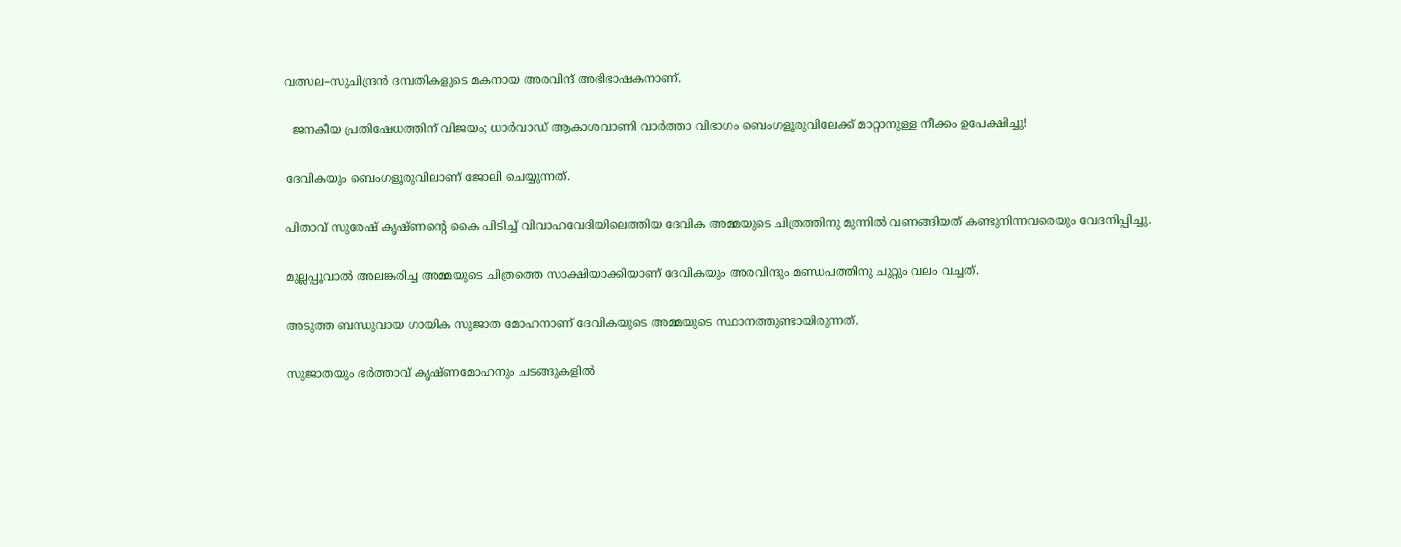വത്സല–സുചിന്ദ്രൻ ദമ്പതികളുടെ മകനായ അരവിന്ദ് അഭിഭാഷകനാണ്.

  ജനകീയ പ്രതിഷേധത്തിന് വിജയം; ധാർവാഡ് ആകാശവാണി വാർത്താ വിഭാഗം ബെംഗളൂരുവിലേക്ക് മാറ്റാനുള്ള നീക്കം ഉപേക്ഷിച്ചു!

ദേവികയും ബെംഗളൂരുവിലാണ് ജോലി ചെയ്യുന്നത്.

പിതാവ് സുരേഷ് കൃഷ്ണന്റെ കൈ പിടിച്ച് വിവാഹവേദിയിലെത്തിയ ദേവിക അമ്മയുടെ ചിത്രത്തിനു മുന്നിൽ വണങ്ങിയത് കണ്ടുനിന്നവരെയും വേദനിപ്പിച്ചു.

മുല്ലപ്പൂവാൽ അലങ്കരിച്ച അമ്മയുടെ ചിത്രത്തെ സാക്ഷിയാക്കിയാണ് ദേവികയും അരവിന്ദും മണ്ഡപത്തിനു ചുറ്റും വലം വച്ചത്.

അടുത്ത ബന്ധുവായ ഗായിക സുജാത മോഹനാണ് ദേവികയുടെ അമ്മയുടെ സ്ഥാനത്തുണ്ടായിരുന്നത്.

സുജാതയും ഭർത്താവ് കൃഷ്ണമോഹനും ചടങ്ങുകളിൽ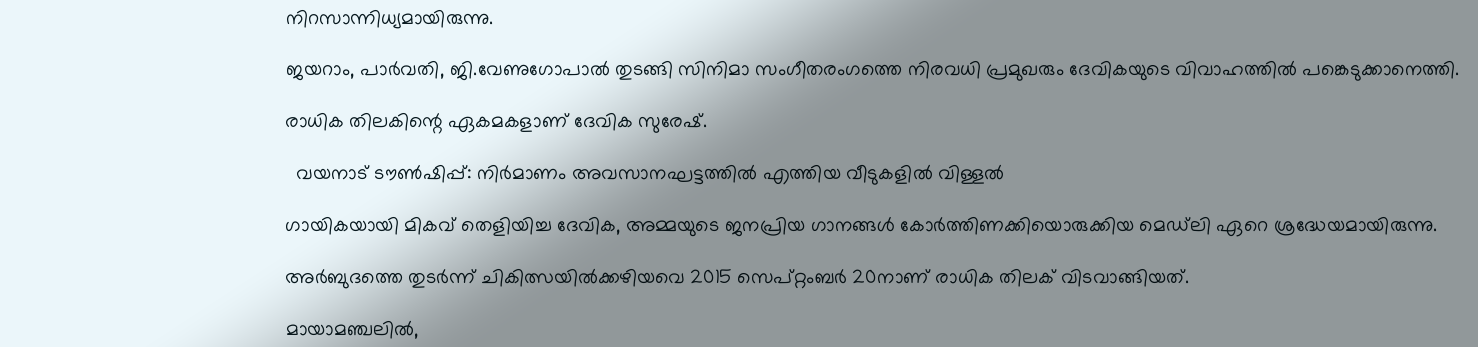നിറസാന്നിധ്യമായിരുന്നു.

ജയറാം, പാർവതി, ജി.വേണുഗോപാൽ തുടങ്ങി സിനിമാ സംഗീതരംഗത്തെ നിരവധി പ്രമുഖരും ദേവികയുടെ വിവാഹത്തിൽ പങ്കെടുക്കാനെത്തി.

രാധിക തിലകിന്റെ ഏകമകളാണ് ദേവിക സുരേഷ്.

  വയനാട് ടൗണ്‍ഷിപ്പ്: നിര്‍മാണം അവസാനഘട്ടത്തില്‍ എത്തിയ വീടുകളില്‍ വിള്ളല്‍

ഗായികയായി മികവ് തെളിയിച്ച ദേവിക, അമ്മയുടെ ജനപ്രിയ ഗാനങ്ങൾ കോർത്തിണക്കിയൊരുക്കിയ മെഡ്‌ലി ഏറെ ശ്രദ്ധേയമായിരുന്നു.

അർബുദത്തെ തുടർന്ന് ചികിത്സയിൽക്കഴിയവെ 2015 സെപ്റ്റംബർ 20നാണ് രാധിക തിലക് വിടവാങ്ങിയത്.

മായാമഞ്ചലിൽ,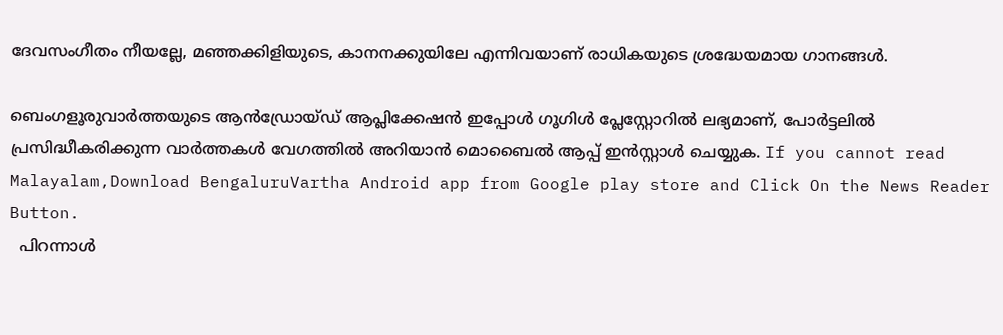ദേവസംഗീതം നീയല്ലേ, മഞ്ഞക്കിളിയുടെ, കാനനക്കുയിലേ എന്നിവയാണ് രാധികയുടെ ശ്രദ്ധേയമായ ഗാനങ്ങൾ.

ബെംഗളൂരുവാർത്തയുടെ ആൻഡ്രോയ്ഡ് ആപ്ലിക്കേഷൻ ഇപ്പോൾ ഗൂഗിൾ പ്ലേസ്റ്റോറിൽ ലഭ്യമാണ്, പോർട്ടലിൽ പ്രസിദ്ധീകരിക്കുന്ന വാർത്തകൾ വേഗത്തിൽ അറിയാൻ മൊബൈൽ ആപ്പ് ഇൻസ്റ്റാൾ ചെയ്യുക. If you cannot read Malayalam,Download BengaluruVartha Android app from Google play store and Click On the News Reader Button.
  പിറന്നാൾ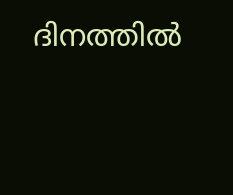ദിനത്തിൽ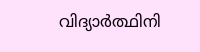വിദ്യാർത്ഥിനി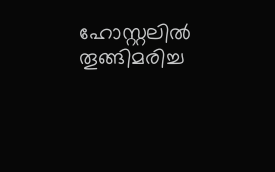ഹോസ്റ്റലിൽ തൂങ്ങിമരിച്ച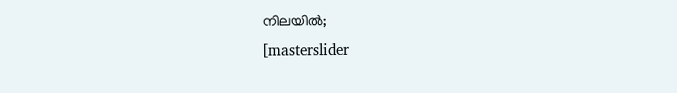നിലയിൽ;
[masterslider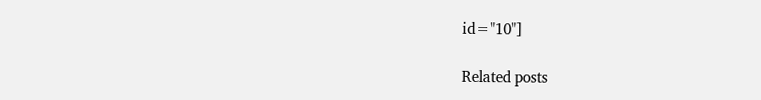id="10"]

Related posts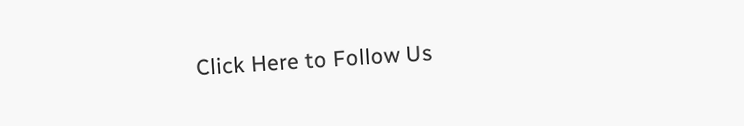Click Here to Follow Us